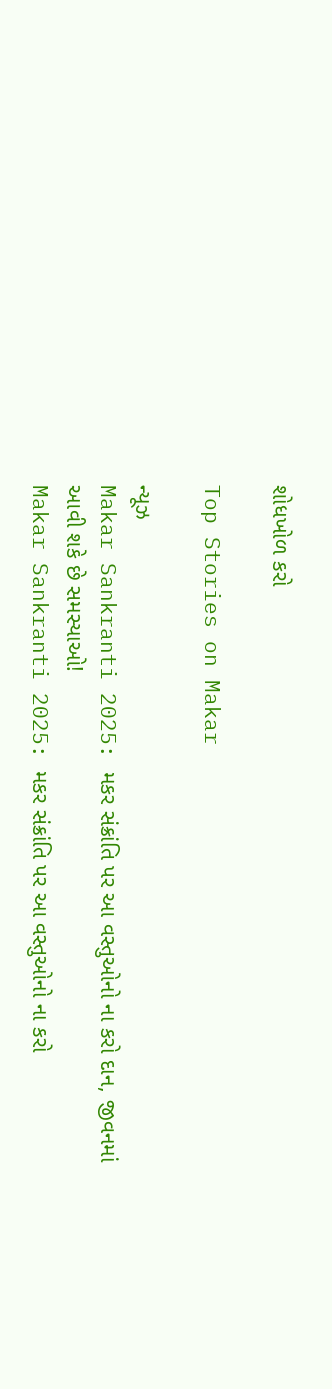શોધખોળ કરો

Top Stories on Makar

ન્યૂઝ
Makar Sankranti 2025: મકર સંક્રાંતિ પર આ વસ્તુઓનો ના કરો દાન, જીવનમાં આવી શકે છે સમસ્યાઓ!
Makar Sankranti 2025: મકર સંક્રાંતિ પર આ વસ્તુઓનો ના કરો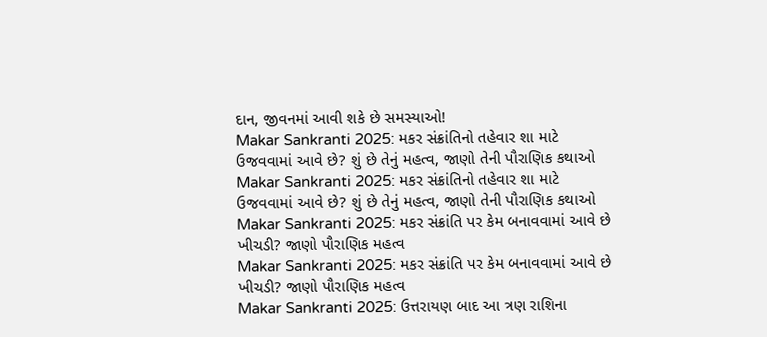દાન, જીવનમાં આવી શકે છે સમસ્યાઓ!
Makar Sankranti 2025: મકર સંક્રાંતિનો તહેવાર શા માટે ઉજવવામાં આવે છે? શું છે તેનું મહત્વ, જાણો તેની પૌરાણિક કથાઓ
Makar Sankranti 2025: મકર સંક્રાંતિનો તહેવાર શા માટે ઉજવવામાં આવે છે? શું છે તેનું મહત્વ, જાણો તેની પૌરાણિક કથાઓ
Makar Sankranti 2025: મકર સંક્રાંતિ પર કેમ બનાવવામાં આવે છે ખીચડી? જાણો પૌરાણિક મહત્વ
Makar Sankranti 2025: મકર સંક્રાંતિ પર કેમ બનાવવામાં આવે છે ખીચડી? જાણો પૌરાણિક મહત્વ
Makar Sankranti 2025: ઉત્તરાયણ બાદ આ ત્રણ રાશિના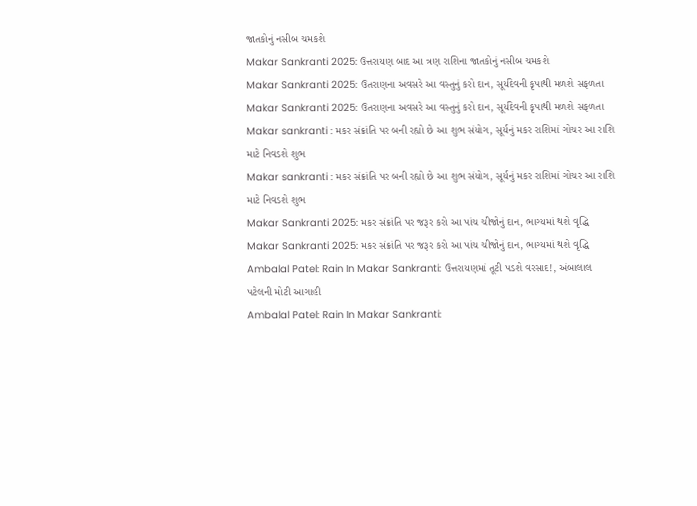જાતકોનું નસીબ ચમકશે
Makar Sankranti 2025: ઉત્તરાયણ બાદ આ ત્રણ રાશિના જાતકોનું નસીબ ચમકશે
Makar Sankranti 2025: ઉતરાણના અવસરે આ વસ્તુનું કરો દાન, સૂર્યદેવની કૃપાથી મળશે સફળતા
Makar Sankranti 2025: ઉતરાણના અવસરે આ વસ્તુનું કરો દાન, સૂર્યદેવની કૃપાથી મળશે સફળતા
Makar sankranti : મકર સંક્રાંતિ પર બની રહ્યો છે આ શુભ સંયોગ, સૂર્યનું મકર રાશિમાં ગોચર આ રાશિ માટે નિવડશે શુભ
Makar sankranti : મકર સંક્રાંતિ પર બની રહ્યો છે આ શુભ સંયોગ, સૂર્યનું મકર રાશિમાં ગોચર આ રાશિ માટે નિવડશે શુભ
Makar Sankranti 2025: મકર સંક્રાંતિ પર જરૂર કરો આ પાંચ ચીજોનું દાન, ભાગ્યમાં થશે વૃદ્ધિ
Makar Sankranti 2025: મકર સંક્રાંતિ પર જરૂર કરો આ પાંચ ચીજોનું દાન, ભાગ્યમાં થશે વૃદ્ધિ
Ambalal Patel: Rain In Makar Sankranti: ઉત્તરાયણમાં તૂટી પડશે વરસાદ!, અંબાલાલ પટેલની મોટી આગાહી
Ambalal Patel: Rain In Makar Sankranti: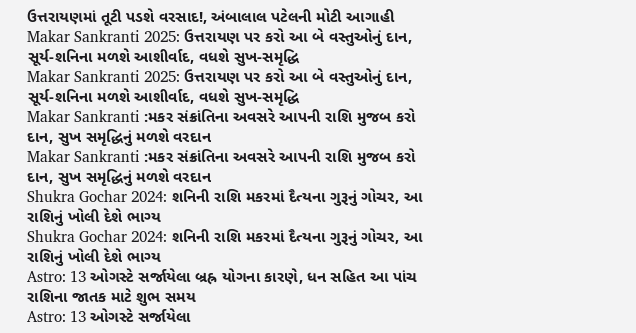ઉત્તરાયણમાં તૂટી પડશે વરસાદ!, અંબાલાલ પટેલની મોટી આગાહી
Makar Sankranti 2025: ઉત્તરાયણ પર કરો આ બે વસ્તુઓનું દાન, સૂર્ય-શનિના મળશે આશીર્વાદ, વધશે સુખ-સમૃદ્ધિ
Makar Sankranti 2025: ઉત્તરાયણ પર કરો આ બે વસ્તુઓનું દાન, સૂર્ય-શનિના મળશે આશીર્વાદ, વધશે સુખ-સમૃદ્ધિ
Makar Sankranti :મકર સંક્રાંતિના અવસરે આપની રાશિ મુજબ કરો દાન, સુખ સમૃદ્ધિનું મળશે વરદાન
Makar Sankranti :મકર સંક્રાંતિના અવસરે આપની રાશિ મુજબ કરો દાન, સુખ સમૃદ્ધિનું મળશે વરદાન
Shukra Gochar 2024: શનિની રાશિ મકરમાં દૈત્યના ગુરૂનું ગોચર, આ રાશિનું ખોલી દેશે ભાગ્ય
Shukra Gochar 2024: શનિની રાશિ મકરમાં દૈત્યના ગુરૂનું ગોચર, આ રાશિનું ખોલી દેશે ભાગ્ય
Astro: 13 ઓગસ્ટે સર્જાયેલા બ્રહ્ર યોગના કારણે, ધન સહિત આ પાંચ રાશિના જાતક માટે શુભ સમય
Astro: 13 ઓગસ્ટે સર્જાયેલા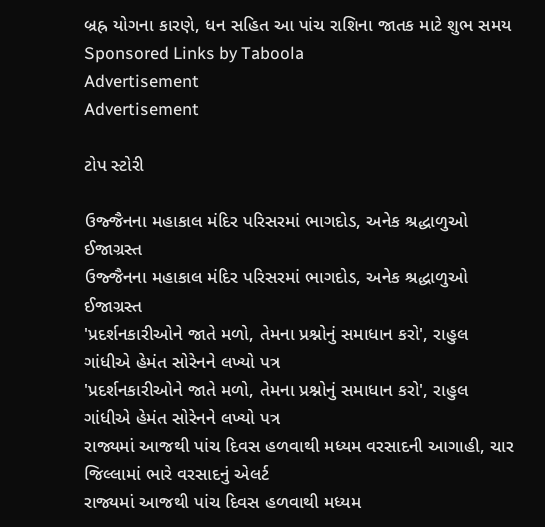બ્રહ્ર યોગના કારણે, ધન સહિત આ પાંચ રાશિના જાતક માટે શુભ સમય
Sponsored Links by Taboola
Advertisement
Advertisement

ટોપ સ્ટોરી

ઉજ્જૈનના મહાકાલ મંદિર પરિસરમાં ભાગદોડ, અનેક શ્રદ્ધાળુઓ ઈજાગ્રસ્ત
ઉજ્જૈનના મહાકાલ મંદિર પરિસરમાં ભાગદોડ, અનેક શ્રદ્ધાળુઓ ઈજાગ્રસ્ત
'પ્રદર્શનકારીઓને જાતે મળો, તેમના પ્રશ્નોનું સમાધાન કરો', રાહુલ ગાંધીએ હેમંત સોરેનને લખ્યો પત્ર
'પ્રદર્શનકારીઓને જાતે મળો, તેમના પ્રશ્નોનું સમાધાન કરો', રાહુલ ગાંધીએ હેમંત સોરેનને લખ્યો પત્ર
રાજ્યમાં આજથી પાંચ દિવસ હળવાથી મધ્યમ વરસાદની આગાહી, ચાર જિલ્લામાં ભારે વરસાદનું એલર્ટ
રાજ્યમાં આજથી પાંચ દિવસ હળવાથી મધ્યમ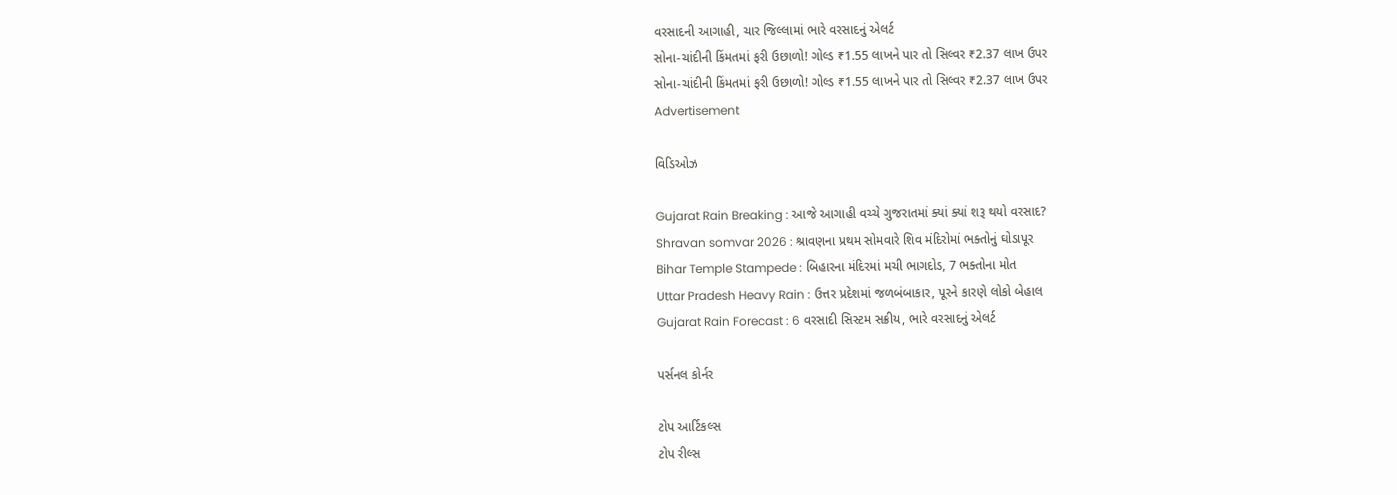વરસાદની આગાહી, ચાર જિલ્લામાં ભારે વરસાદનું એલર્ટ
સોના-ચાંદીની કિંમતમાં ફરી ઉછાળો! ગોલ્ડ ₹1.55 લાખને પાર તો સિલ્વર ₹2.37 લાખ ઉપર
સોના-ચાંદીની કિંમતમાં ફરી ઉછાળો! ગોલ્ડ ₹1.55 લાખને પાર તો સિલ્વર ₹2.37 લાખ ઉપર
Advertisement

વિડિઓઝ

Gujarat Rain Breaking : આજે આગાહી વચ્ચે ગુજરાતમાં ક્યાં ક્યાં શરૂ થયો વરસાદ?
Shravan somvar 2026 : શ્રાવણના પ્રથમ સોમવારે શિવ મંદિરોમાં ભક્તોનું ઘોડાપૂર
Bihar Temple Stampede : બિહારના મંદિરમાં મચી ભાગદોડ, 7 ભક્તોના મોત
Uttar Pradesh Heavy Rain : ઉત્તર પ્રદેશમાં જળબંબાકાર, પૂરને કારણે લોકો બેહાલ
Gujarat Rain Forecast : 6 વરસાદી સિસ્ટમ સક્રીય, ભારે વરસાદનું એલર્ટ

પર્સનલ કોર્નર

ટોપ આર્ટિકલ્સ
ટોપ રીલ્સ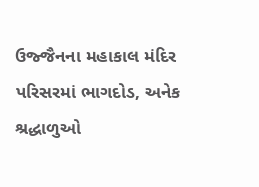ઉજ્જૈનના મહાકાલ મંદિર પરિસરમાં ભાગદોડ, અનેક શ્રદ્ધાળુઓ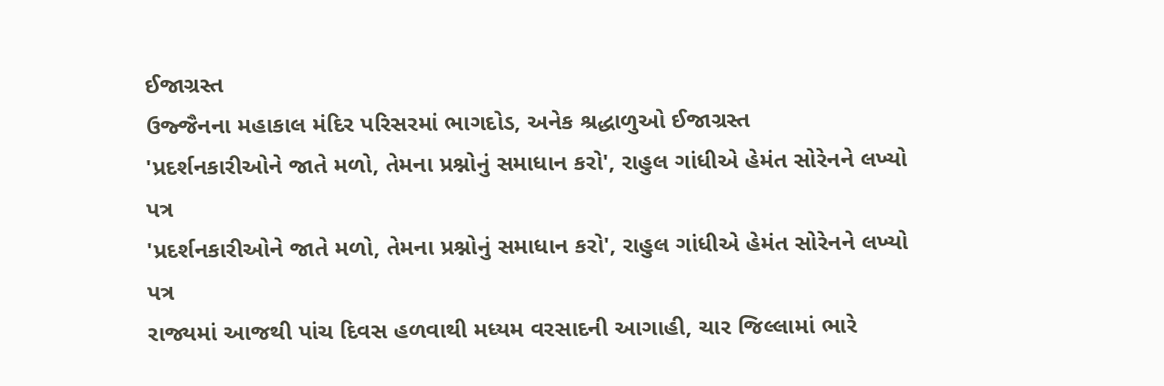ઈજાગ્રસ્ત
ઉજ્જૈનના મહાકાલ મંદિર પરિસરમાં ભાગદોડ, અનેક શ્રદ્ધાળુઓ ઈજાગ્રસ્ત
'પ્રદર્શનકારીઓને જાતે મળો, તેમના પ્રશ્નોનું સમાધાન કરો', રાહુલ ગાંધીએ હેમંત સોરેનને લખ્યો પત્ર
'પ્રદર્શનકારીઓને જાતે મળો, તેમના પ્રશ્નોનું સમાધાન કરો', રાહુલ ગાંધીએ હેમંત સોરેનને લખ્યો પત્ર
રાજ્યમાં આજથી પાંચ દિવસ હળવાથી મધ્યમ વરસાદની આગાહી, ચાર જિલ્લામાં ભારે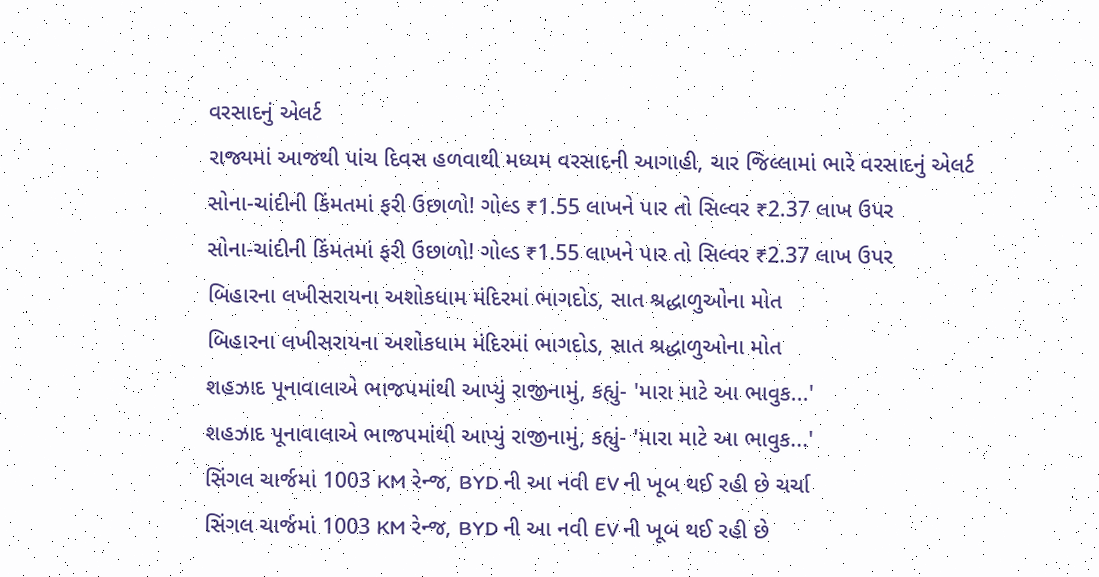વરસાદનું એલર્ટ
રાજ્યમાં આજથી પાંચ દિવસ હળવાથી મધ્યમ વરસાદની આગાહી, ચાર જિલ્લામાં ભારે વરસાદનું એલર્ટ
સોના-ચાંદીની કિંમતમાં ફરી ઉછાળો! ગોલ્ડ ₹1.55 લાખને પાર તો સિલ્વર ₹2.37 લાખ ઉપર
સોના-ચાંદીની કિંમતમાં ફરી ઉછાળો! ગોલ્ડ ₹1.55 લાખને પાર તો સિલ્વર ₹2.37 લાખ ઉપર
બિહારના લખીસરાયના અશોકધામ મંદિરમાં ભાગદોડ, સાત શ્રદ્ધાળુઓના મોત
બિહારના લખીસરાયના અશોકધામ મંદિરમાં ભાગદોડ, સાત શ્રદ્ધાળુઓના મોત
શહઝાદ પૂનાવાલાએ ભાજપમાંથી આપ્યું રાજીનામું, કહ્યું- 'મારા માટે આ ભાવુક...'
શહઝાદ પૂનાવાલાએ ભાજપમાંથી આપ્યું રાજીનામું, કહ્યું- 'મારા માટે આ ભાવુક...'
સિંગલ ચાર્જમાં 1003 KM રેન્જ, BYD ની આ નવી EV ની ખૂબ થઈ રહી છે ચર્ચા
સિંગલ ચાર્જમાં 1003 KM રેન્જ, BYD ની આ નવી EV ની ખૂબ થઈ રહી છે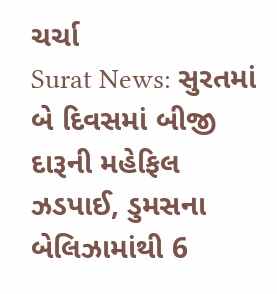ચર્ચા
Surat News: સુરતમાં બે દિવસમાં બીજી દારૂની મહેફિલ ઝડપાઈ, ડુમસના બેલિઝામાંથી 6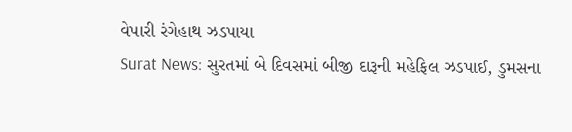વેપારી રંગેહાથ ઝડપાયા
Surat News: સુરતમાં બે દિવસમાં બીજી દારૂની મહેફિલ ઝડપાઈ, ડુમસના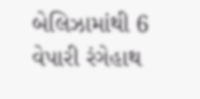બેલિઝામાંથી 6 વેપારી રંગેહાથ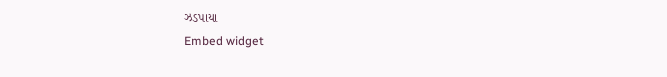ઝડપાયા
Embed widget